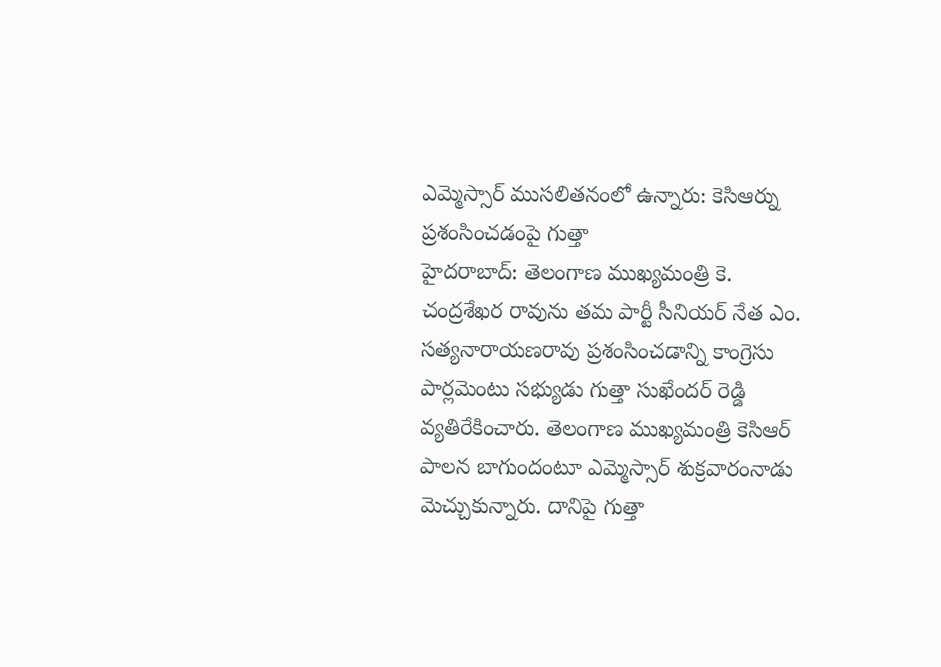ఎమ్మెస్సార్ ముసలితనంలో ఉన్నారు: కెసిఆర్ను ప్రశంసించడంపై గుత్తా
హైదరాబాద్: తెలంగాణ ముఖ్యమంత్రి కె. చంద్రశేఖర రావును తమ పార్టీ సీనియర్ నేత ఎం. సత్యనారాయణరావు ప్రశంసించడాన్ని కాంగ్రెసు పార్లమెంటు సభ్యుడు గుత్తా సుఖేందర్ రెడ్డి వ్యతిరేకించారు. తెలంగాణ ముఖ్యమంత్రి కెసిఆర్ పాలన బాగుందంటూ ఎమ్మెస్సార్ శుక్రవారంనాడు మెచ్చుకున్నారు. దానిపై గుత్తా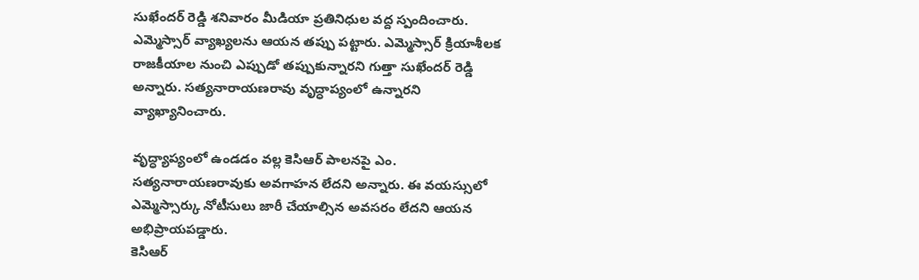సుఖేందర్ రెడ్డి శనివారం మీడియా ప్రతినిధుల వద్ద స్పందించారు.
ఎమ్మెస్సార్ వ్యాఖ్యలను ఆయన తప్పు పట్టారు. ఎమ్మెస్సార్ క్రియాశీలక రాజకీయాల నుంచి ఎప్పుడో తప్పుకున్నారని గుత్తా సుఖేందర్ రెడ్డి అన్నారు. సత్యనారాయణరావు వృద్ధాప్యంలో ఉన్నారని వ్యాఖ్యానించారు.

వృద్ధ్యాప్యంలో ఉండడం వల్ల కెసిఆర్ పాలనపై ఎం. సత్యనారాయణరావుకు అవగాహన లేదని అన్నారు. ఈ వయస్సులో ఎమ్మెస్సార్కు నోటీసులు జారీ చేయాల్సిన అవసరం లేదని ఆయన అభిప్రాయపడ్డారు.
కెసిఆర్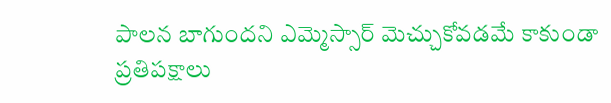పాలన బాగుందని ఎమ్మెస్సార్ మెచ్చుకోవడమే కాకుండా ప్రతిపక్షాలు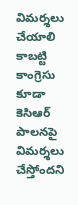విమర్శలు చేయాలి కాబట్టి కాంగ్రెసు కూడా కెసిఆర్ పాలనపై విమర్శలు చేస్తోందని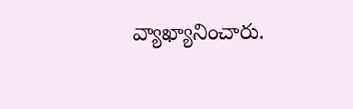వ్యాఖ్యానించారు.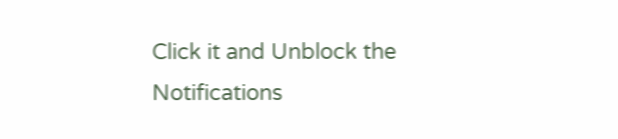Click it and Unblock the Notifications